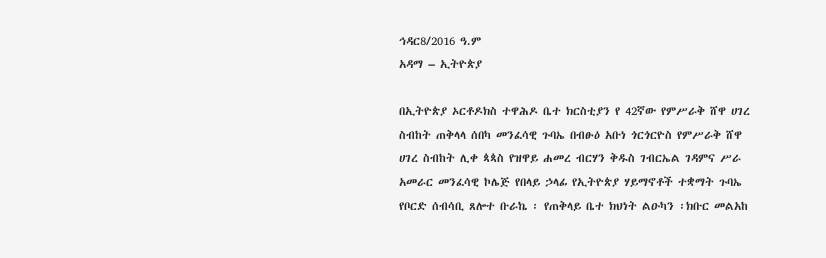ኅዳር8/2016 ዓ.ም
አዳማ – ኢትዮጵያ

በኢትዮጵያ ኦርቶዶክስ ተዋሕዶ ቤተ ክርስቲያን የ 42ኛው የምሥራቅ ሸዋ ሀገረ ስብከት ጠቅላላ ሰበካ መንፈሳዊ ጉባኤ በብፁዕ አቡነ ጎርጎርዮስ የምሥራቅ ሸዋ ሀገረ ስብከት ሊቀ ጳጳስ የዝዋይ ሐመረ ብርሃን ቅዱስ ገብርኤል ገዳምና ሥራ አመራር መንፈሳዊ ኮሌጅ የበላይ ኃላፊ የኢትዮጵያ ሃይማኖቶች ተቋማት ጉባኤ የቦርድ ሰብሳቢ ጸሎተ ቡራኬ ፡ የጠቅላይ ቤተ ክህነት ልዑካን ፡ክቡር መልአከ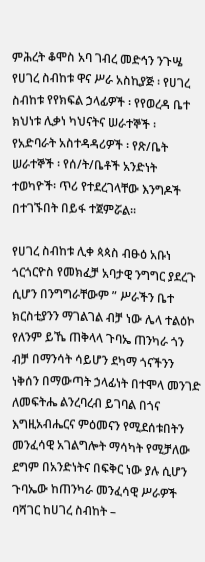ምሕረት ቆሞስ አባ ገብረ መድኅን ንጉሤ የሀገረ ስብከቱ ዋና ሥራ አስኪያጅ ፡ የሀገረ ስብከቱ የየክፍል ኃላፊዎች ፡ የየወረዳ ቤተ ክህነቱ ሊቃነ ካህናትና ሠራተኞች ፡ የአድባራት አስተዳዳሪዎች ፡ የጽ/ቤት ሠራተኞች ፡ የሰ/ት/ቤቶች አንድነት ተወካዮች፡ ጥሪ የተደረገላቸው እንግዶች በተገኙበት በይፋ ተጀምሯል፡፡

የሀገረ ስብከቱ ሊቀ ጳጳስ ብፁዕ አቡነ ጎርጎርዮስ የመክፈቻ አባታዊ ንግግር ያደረጉ ሲሆን በንግግራቸውም ” ሥራችን ቤተ ክርስቲያንን ማገልገል ብቻ ነው ሌላ ተልዕኮ የለንም ይኼ ጠቅላላ ጉባኤ ጠንካራ ጎን ብቻ በማንሳት ሳይሆን ደካማ ጎናችንን ነቅሰን በማውጣት ኃላፊነት በተሞላ መንገድ ለመፍትሔ ልንረባረብ ይገባል በጎና እግዚአብሔርና ምዕመናን የሚደሰቱበትን መንፈሳዊ አገልግሎት ማሳካት የሚቻለው ደግም በአንድነትና በፍቅር ነው ያሉ ሲሆን ጉባኤው ከጠንካራ መንፈሳዊ ሥራዎች ባሻገር ከሀገረ ስብከት –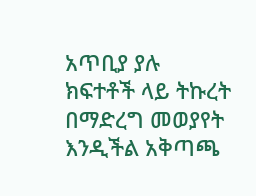አጥቢያ ያሉ ክፍተቶች ላይ ትኩረት በማድረግ መወያየት እንዲችል አቅጣጫ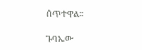ሰጥተዋል፡፡

ጉባኤው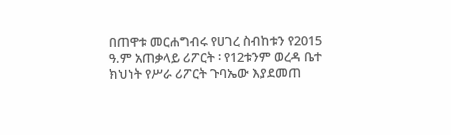በጠዋቱ መርሐግብሩ የሀገረ ስብከቱን የ2015 ዓ.ም አጠቃላይ ሪፖርት ፡ የ12ቱንም ወረዳ ቤተ ክህነት የሥራ ሪፖርት ጉባኤው እያደመጠ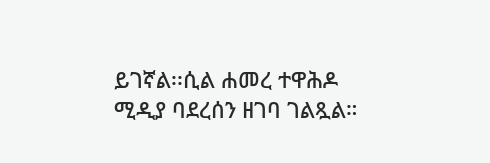ይገኛል፡፡ሲል ሐመረ ተዋሕዶ ሚዲያ ባደረሰን ዘገባ ገልጿል።